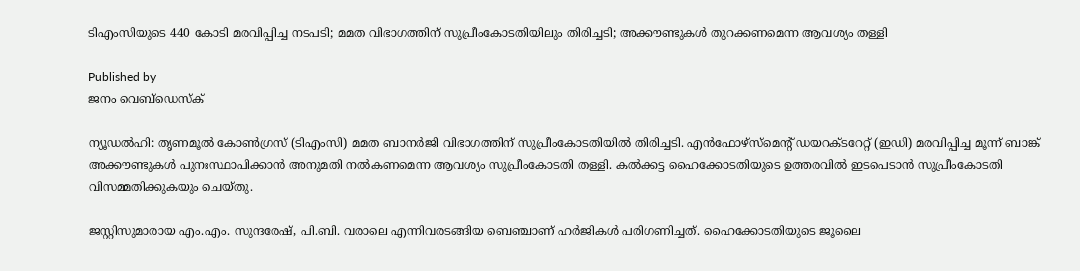ടിഎംസിയുടെ 440 കോടി മരവിപ്പിച്ച നടപടി; മമത വിഭാഗത്തിന് സുപ്രീംകോടതിയിലും തിരിച്ചടി; അക്കൗണ്ടുകൾ തുറക്കണമെന്ന ആവശ്യം തള്ളി

Published by
ജനം വെബ്‌ഡെസ്ക്

ന്യൂഡൽഹി: തൃണമൂൽ കോൺഗ്രസ് (ടിഎംസി) മമത ബാനർജി വിഭാഗത്തിന് സുപ്രീംകോടതിയിൽ തിരിച്ചടി. എൻഫോഴ്സ്മെന്റ് ഡയറക്ടറേറ്റ് (ഇഡി) മരവിപ്പിച്ച മൂന്ന് ബാങ്ക് അക്കൗണ്ടുകൾ പുനഃസ്ഥാപിക്കാൻ അനുമതി നൽകണമെന്ന ആവശ്യം സുപ്രീംകോടതി തള്ളി. കൽക്കട്ട ഹൈക്കോടതിയുടെ ഉത്തരവിൽ ഇടപെടാൻ സുപ്രീംകോടതി വിസമ്മതിക്കുകയും ചെയ്തു.

ജസ്റ്റിസുമാരായ എം.എം. സുന്ദരേഷ്, പി.ബി. വരാലെ എന്നിവരടങ്ങിയ ബെഞ്ചാണ് ഹർജികൾ പരിഗണിച്ചത്. ഹൈക്കോടതിയുടെ ജൂലൈ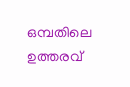ഒമ്പതിലെ ഉത്തരവ്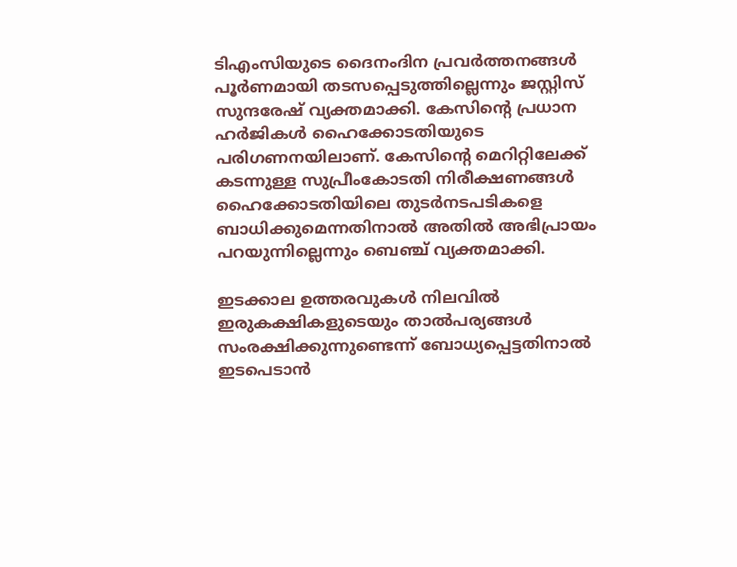ടിഎംസിയുടെ ദൈനംദിന പ്രവർത്തനങ്ങൾ പൂർണമായി തടസപ്പെടുത്തില്ലെന്നും ജസ്റ്റിസ് സുന്ദരേഷ് വ്യക്തമാക്കി. കേസിന്റെ പ്രധാന ഹർജികൾ ഹൈക്കോടതിയുടെ പരിഗണനയിലാണ്. കേസിന്റെ മെറിറ്റിലേക്ക് കടന്നുള്ള സുപ്രീംകോടതി നിരീക്ഷണങ്ങൾ ഹൈക്കോടതിയിലെ തുടർനടപടികളെ ബാധിക്കുമെന്നതിനാൽ അതിൽ അഭിപ്രായം പറയുന്നില്ലെന്നും ബെഞ്ച് വ്യക്തമാക്കി.

ഇടക്കാല ഉത്തരവുകൾ നിലവിൽ ഇരുകക്ഷികളുടെയും താൽപര്യങ്ങൾ സംരക്ഷിക്കുന്നുണ്ടെന്ന് ബോധ്യപ്പെട്ടതിനാൽ ഇടപെടാൻ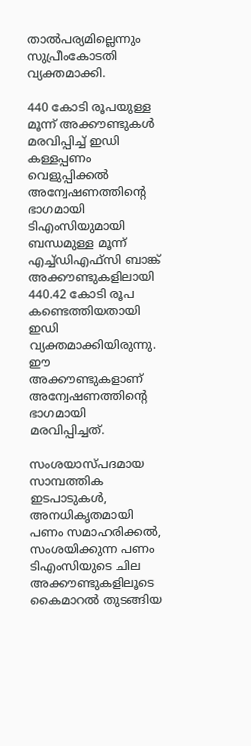താൽപര്യമില്ലെന്നും സുപ്രീംകോടതി വ്യക്തമാക്കി.

440 കോടി രൂപയുള്ള മൂന്ന് അക്കൗണ്ടുകൾ മരവിപ്പിച്ച് ഇഡി
കള്ളപ്പണം വെളുപ്പിക്കൽ അന്വേഷണത്തിന്റെ ഭാഗമായി ടിഎംസിയുമായി ബന്ധമുള്ള മൂന്ന് എച്ച്ഡിഎഫ്സി ബാങ്ക് അക്കൗണ്ടുകളിലായി 440.42 കോടി രൂപ കണ്ടെത്തിയതായി ഇഡി വ്യക്തമാക്കിയിരുന്നു. ഈ അക്കൗണ്ടുകളാണ് അന്വേഷണത്തിന്റെ ഭാഗമായി മരവിപ്പിച്ചത്.

സംശയാസ്പദമായ സാമ്പത്തിക ഇടപാടുകൾ, അനധികൃതമായി പണം സമാഹരിക്കൽ, സംശയിക്കുന്ന പണം ടിഎംസിയുടെ ചില അക്കൗണ്ടുകളിലൂടെ കൈമാറൽ തുടങ്ങിയ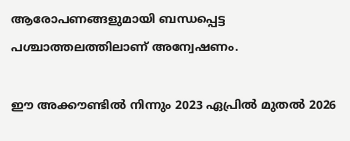ആരോപണങ്ങളുമായി ബന്ധപ്പെട്ട പശ്ചാത്തലത്തിലാണ് അന്വേഷണം.

ഈ അക്കൗണ്ടിൽ നിന്നും 2023 ഏപ്രിൽ മുതൽ 2026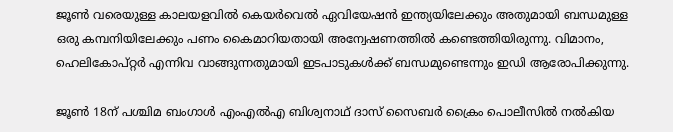ജൂൺ വരെയുള്ള കാലയളവിൽ കെയർവെൽ ഏവിയേഷൻ ഇന്ത്യയിലേക്കും അതുമായി ബന്ധമുള്ള ഒരു കമ്പനിയിലേക്കും പണം കൈമാറിയതായി അന്വേഷണത്തിൽ കണ്ടെത്തിയിരുന്നു. വിമാനം, ഹെലികോപ്റ്റർ എന്നിവ വാങ്ങുന്നതുമായി ഇടപാടുകൾക്ക് ബന്ധമുണ്ടെന്നും ഇഡി ആരോപിക്കുന്നു.

ജൂൺ 18ന് പശ്ചിമ ബംഗാൾ എംഎൽഎ ബിശ്വനാഥ് ദാസ് സൈബർ ക്രൈം പൊലീസിൽ നൽകിയ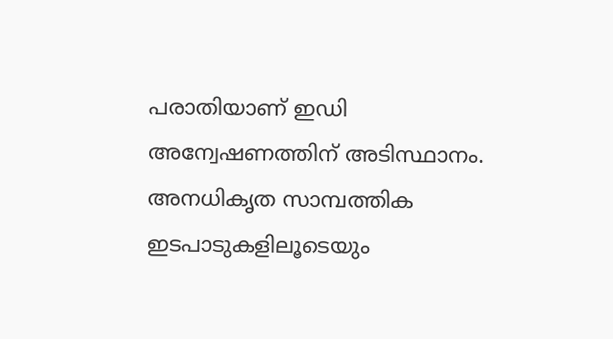പരാതിയാണ് ഇഡി അന്വേഷണത്തിന് അടിസ്ഥാനം. അനധികൃത സാമ്പത്തിക ഇടപാടുകളിലൂടെയും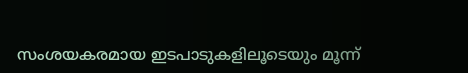സംശയകരമായ ഇടപാടുകളിലൂടെയും മൂന്ന്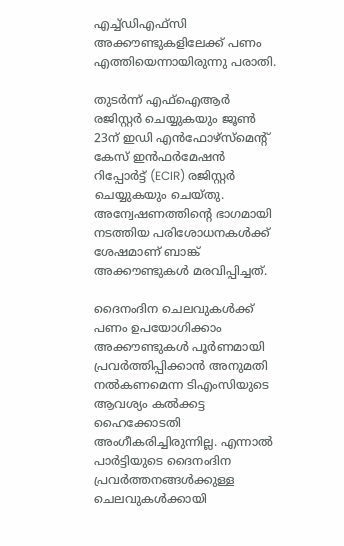എച്ച്ഡിഎഫ്സി അക്കൗണ്ടുകളിലേക്ക് പണം എത്തിയെന്നായിരുന്നു പരാതി.

തുടർന്ന് എഫ്ഐആർ രജിസ്റ്റർ ചെയ്യുകയും ജൂൺ 23ന് ഇഡി എൻഫോഴ്സ്മെന്റ് കേസ് ഇൻഫർമേഷൻ റിപ്പോർട്ട് (ECIR) രജിസ്റ്റർ ചെയ്യുകയും ചെയ്തു. അന്വേഷണത്തിന്റെ ഭാഗമായി നടത്തിയ പരിശോധനകൾക്ക് ശേഷമാണ് ബാങ്ക് അക്കൗണ്ടുകൾ മരവിപ്പിച്ചത്.

ദൈനംദിന ചെലവുകൾക്ക് പണം ഉപയോഗിക്കാം
അക്കൗണ്ടുകൾ പൂർണമായി പ്രവർത്തിപ്പിക്കാൻ അനുമതി നൽകണമെന്ന ടിഎംസിയുടെ ആവശ്യം കൽക്കട്ട ഹൈക്കോടതി അംഗീകരിച്ചിരുന്നില്ല. എന്നാൽ പാർട്ടിയുടെ ദൈനംദിന പ്രവർത്തനങ്ങൾക്കുള്ള ചെലവുകൾക്കായി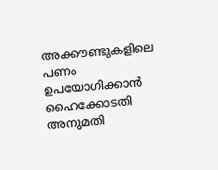അക്കൗണ്ടുകളിലെ പണം ഉപയോഗിക്കാൻ ഹൈക്കോടതി അനുമതി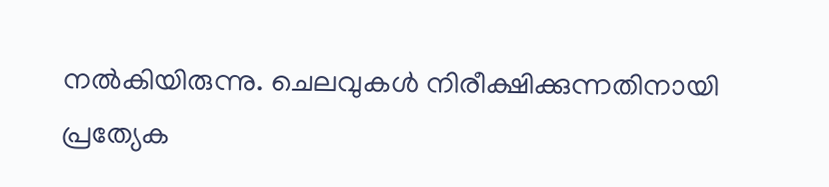നൽകിയിരുന്നു. ചെലവുകൾ നിരീക്ഷിക്കുന്നതിനായി പ്രത്യേക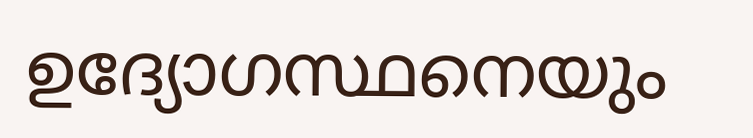ഉദ്യോഗസ്ഥനെയും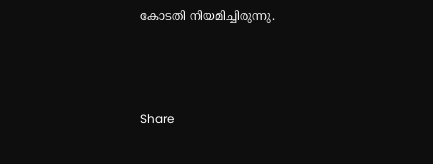കോടതി നിയമിച്ചിരുന്നു.



Share